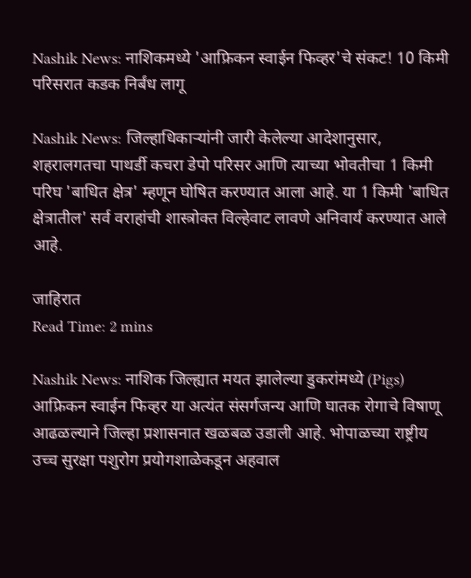Nashik News: नाशिकमध्ये 'आफ्रिकन स्वाईन फिव्हर'चे संकट! 10 किमी परिसरात कडक निर्बंध लागू

Nashik News: जिल्हाधिकाऱ्यांनी जारी केलेल्या आदेशानुसार, शहरालगतचा पाथर्डी कचरा डेपो परिसर आणि त्याच्या भोवतीचा 1 किमी परिघ 'बाधित क्षेत्र' म्हणून घोषित करण्यात आला आहे. या 1 किमी 'बाधित क्षेत्रातील' सर्व वराहांची शास्त्रोक्त विल्हेवाट लावणे अनिवार्य करण्यात आले आहे.

जाहिरात
Read Time: 2 mins

Nashik News: नाशिक जिल्ह्यात मयत झालेल्या डुकरांमध्ये (Pigs) आफ्रिकन स्वाईन फिव्हर या अत्यंत संसर्गजन्य आणि घातक रोगाचे विषाणू आढळल्याने जिल्हा प्रशासनात खळबळ उडाली आहे. भोपाळच्या राष्ट्रीय उच्च सुरक्षा पशुरोग प्रयोगशाळेकडून अहवाल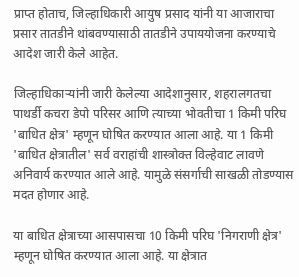प्राप्त होताच, जिल्हाधिकारी आयुष प्रसाद यांनी या आजाराचा प्रसार तातडीने थांबवण्यासाठी तातडीने उपाययोजना करण्याचे आदेश जारी केले आहेत.

जिल्हाधिकाऱ्यांनी जारी केलेल्या आदेशानुसार, शहरालगतचा पाथर्डी कचरा डेपो परिसर आणि त्याच्या भोवतीचा 1 किमी परिघ 'बाधित क्षेत्र' म्हणून घोषित करण्यात आला आहे. या 1 किमी 'बाधित क्षेत्रातील' सर्व वराहांची शास्त्रोक्त विल्हेवाट लावणे अनिवार्य करण्यात आले आहे. यामुळे संसर्गाची साखळी तोडण्यास मदत होणार आहे.

या बाधित क्षेत्राच्या आसपासचा 10 किमी परिघ 'निगराणी क्षेत्र' म्हणून घोषित करण्यात आला आहे. या क्षेत्रात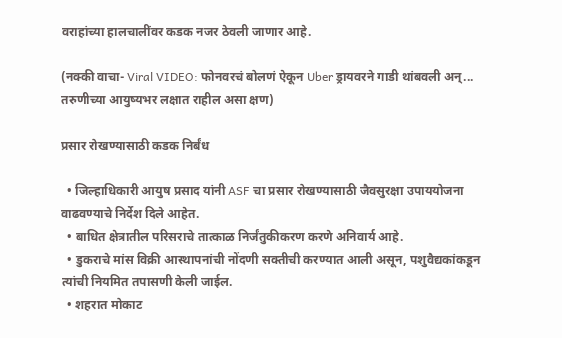वराहांच्या हालचालींवर कडक नजर ठेवली जाणार आहे.

(नक्की वाचा- Viral VIDEO: फोनवरचं बोलणं ऐकून Uber ड्रायवरने गाडी थांबवली अन्... तरुणीच्या आयुष्यभर लक्षात राहील असा क्षण)

प्रसार रोखण्यासाठी कडक निर्बंध

  • जिल्हाधिकारी आयुष प्रसाद यांनी ASF चा प्रसार रोखण्यासाठी जैवसुरक्षा उपाययोजना वाढवण्याचे निर्देश दिले आहेत.
  • बाधित क्षेत्रातील परिसराचे तात्काळ निर्जंतुकीकरण करणे अनिवार्य आहे.
  • डुकराचे मांस विक्री आस्थापनांची नोंदणी सक्तीची करण्यात आली असून, पशुवैद्यकांकडून त्यांची नियमित तपासणी केली जाईल.
  • शहरात मोकाट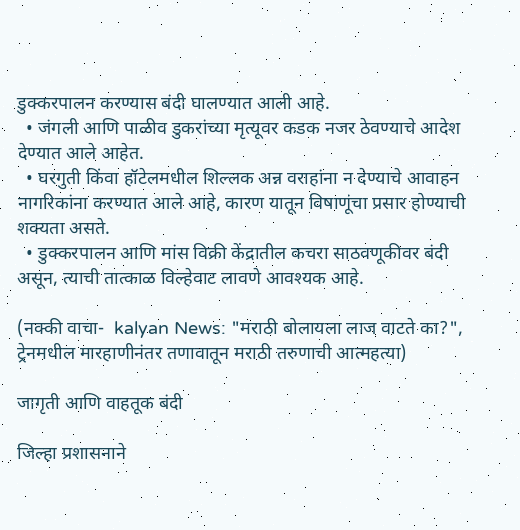डुक्करपालन करण्यास बंदी घालण्यात आली आहे.
  • जंगली आणि पाळीव डुकरांच्या मृत्यूवर कडक नजर ठेवण्याचे आदेश देण्यात आले आहेत.
  • घरगुती किंवा हॉटेलमधील शिल्लक अन्न वराहांना न देण्याचे आवाहन नागरिकांना करण्यात आले आहे, कारण यातून विषाणूंचा प्रसार होण्याची शक्यता असते.
  • डुक्करपालन आणि मांस विक्री केंद्रातील कचरा साठवणूकीवर बंदी असून, त्याची तात्काळ विल्हेवाट लावणे आवश्यक आहे.

(नक्की वाचा-  kalyan News: "मराठी बोलायला लाज वाटते का?", ट्रेनमधील मारहाणीनंतर तणावातून मराठी तरुणाची आत्महत्या)

जागृती आणि वाहतूक बंदी

जिल्हा प्रशासनाने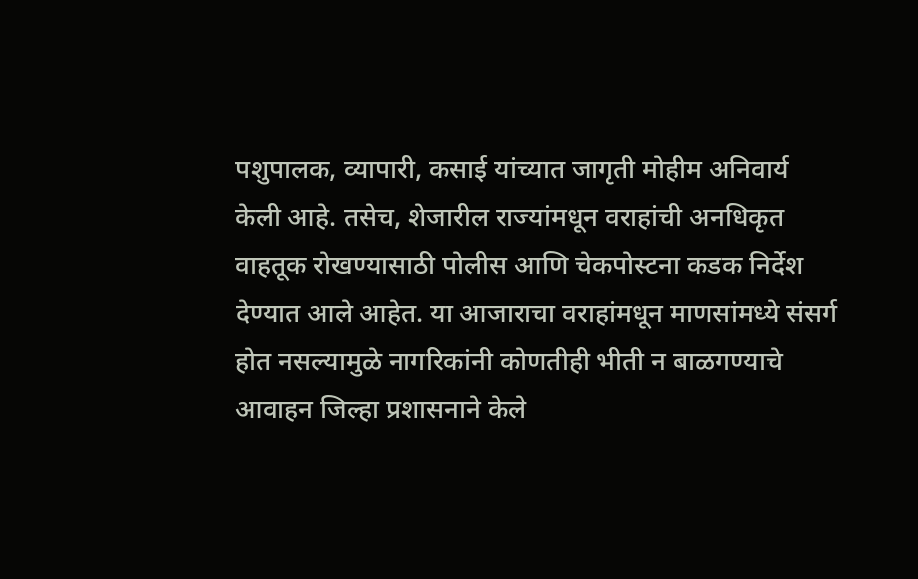पशुपालक, व्यापारी, कसाई यांच्यात जागृती मोहीम अनिवार्य केली आहे. तसेच, शेजारील राज्यांमधून वराहांची अनधिकृत वाहतूक रोखण्यासाठी पोलीस आणि चेकपोस्टना कडक निर्देश देण्यात आले आहेत. या आजाराचा वराहांमधून माणसांमध्ये संसर्ग होत नसल्यामुळे नागरिकांनी कोणतीही भीती न बाळगण्याचे आवाहन जिल्हा प्रशासनाने केले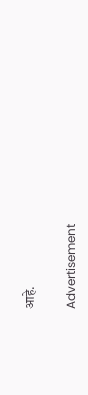आहे.

Advertisement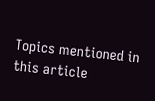Topics mentioned in this article